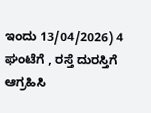ಇಂದು 13/04/2026) 4 ಘಂಟೆಗೆ , ರಸ್ತೆ ದುರಸ್ತಿಗೆ ಆಗ್ರಹಿಸಿ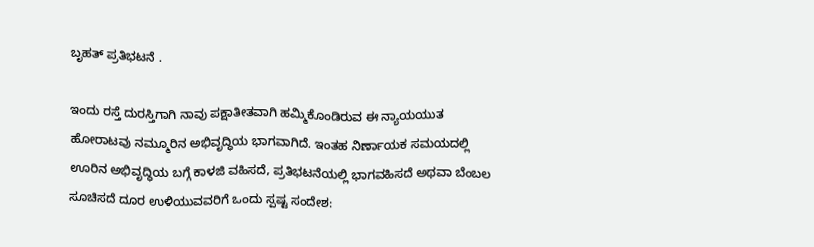ಬೃಹತ್ ಪ್ರತಿಭಟನೆ .

ಇಂದು ರಸ್ತೆ ದುರಸ್ತಿಗಾಗಿ ನಾವು ಪಕ್ಷಾತೀತವಾಗಿ ಹಮ್ಮಿಕೊಂಡಿರುವ ಈ ನ್ಯಾಯಯುತ ಹೋರಾಟವು ನಮ್ಮೂರಿನ ಅಭಿವೃದ್ಧಿಯ ಭಾಗವಾಗಿದೆ. ಇಂತಹ ನಿರ್ಣಾಯಕ ಸಮಯದಲ್ಲಿ ಊರಿನ ಅಭಿವೃದ್ಧಿಯ ಬಗ್ಗೆ ಕಾಳಜಿ ವಹಿಸದೆ, ಪ್ರತಿಭಟನೆಯಲ್ಲಿ ಭಾಗವಹಿಸದೆ ಅಥವಾ ಬೆಂಬಲ ಸೂಚಿಸದೆ ದೂರ ಉಳಿಯುವವರಿಗೆ ಒಂದು ಸ್ಪಷ್ಟ ಸಂದೇಶ: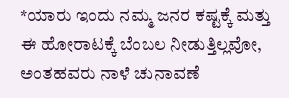*ಯಾರು ಇಂದು ನಮ್ಮ ಜನರ ಕಷ್ಟಕ್ಕೆ ಮತ್ತು ಈ ಹೋರಾಟಕ್ಕೆ ಬೆಂಬಲ ನೀಡುತ್ತಿಲ್ಲವೋ, ಅಂತಹವರು ನಾಳೆ ಚುನಾವಣೆ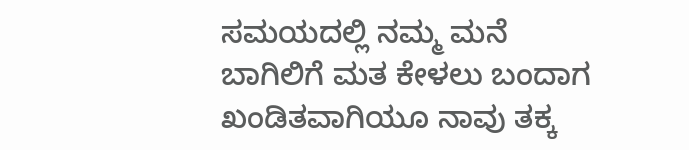ಸಮಯದಲ್ಲಿ ನಮ್ಮ ಮನೆ ಬಾಗಿಲಿಗೆ ಮತ ಕೇಳಲು ಬಂದಾಗ ಖಂಡಿತವಾಗಿಯೂ ನಾವು ತಕ್ಕ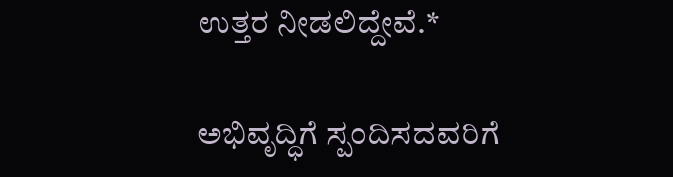ಉತ್ತರ ನೀಡಲಿದ್ದೇವೆ.*

ಅಭಿವೃದ್ಧಿಗೆ ಸ್ಪಂದಿಸದವರಿಗೆ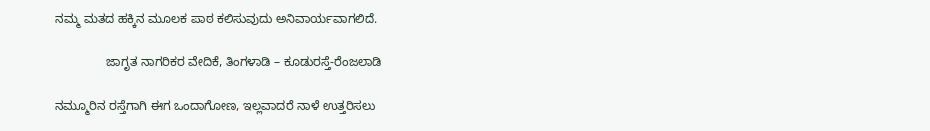ನಮ್ಮ ಮತದ ಹಕ್ಕಿನ ಮೂಲಕ ಪಾಠ ಕಲಿಸುವುದು ಅನಿವಾರ್ಯವಾಗಲಿದೆ.

               ಜಾಗೃತ ನಾಗರಿಕರ ವೇದಿಕೆ, ತಿಂಗಳಾಡಿ – ಕೂಡುರಸ್ತೆ-ರೆಂಜಲಾಡಿ

ನಮ್ಮೂರಿನ ರಸ್ತೆಗಾಗಿ ಈಗ ಒಂದಾಗೋಣ, ಇಲ್ಲವಾದರೆ ನಾಳೆ ಉತ್ತರಿಸಲು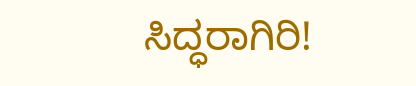ಸಿದ್ಧರಾಗಿರಿ!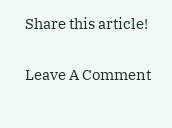Share this article!

Leave A Comment